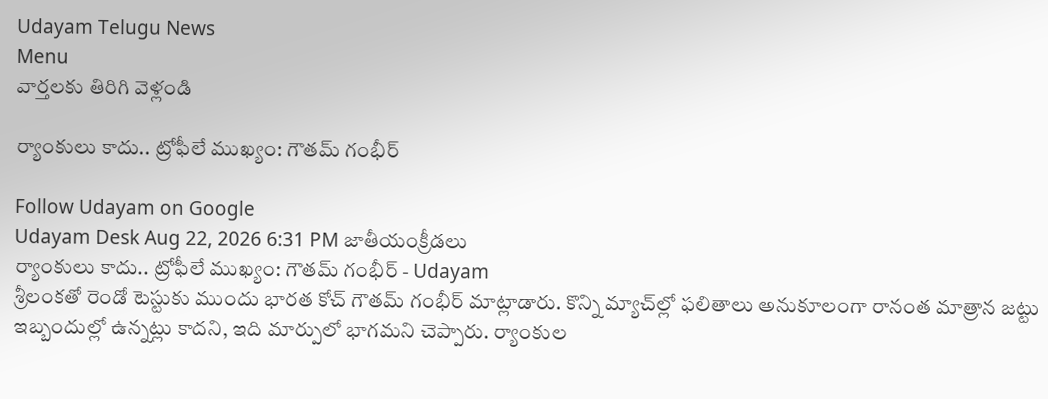Udayam Telugu News
Menu
వార్తలకు తిరిగి వెళ్లండి

ర్యాంకులు కాదు.. ట్రోఫీలే ముఖ్యం: గౌతమ్ గంభీర్

Follow Udayam on Google
Udayam Desk Aug 22, 2026 6:31 PM జాతీయంక్రీడలు
ర్యాంకులు కాదు.. ట్రోఫీలే ముఖ్యం: గౌతమ్ గంభీర్ - Udayam
శ్రీలంకతో రెండో టెస్టుకు ముందు భారత కోచ్ గౌతమ్ గంభీర్ మాట్లాడారు. కొన్ని మ్యాచ్‌ల్లో ఫలితాలు అనుకూలంగా రానంత మాత్రాన జట్టు ఇబ్బందుల్లో ఉన్నట్లు కాదని, ఇది మార్పులో భాగమని చెప్పారు. ర్యాంకుల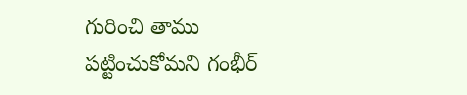గురించి తాము పట్టించుకోమని గంభీర్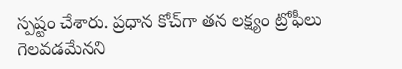స్పష్టం చేశారు. ప్రధాన కోచ్‌గా తన లక్ష్యం ట్రోఫీలు గెలవడమేనని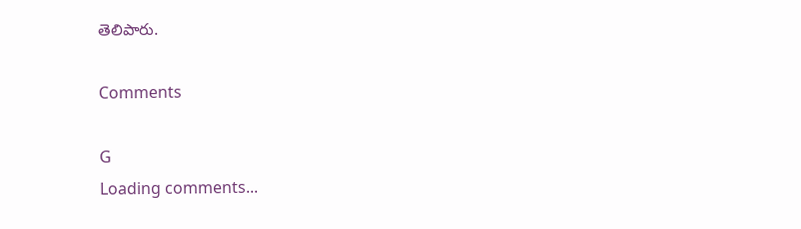తెలిపారు.

Comments

G
Loading comments...